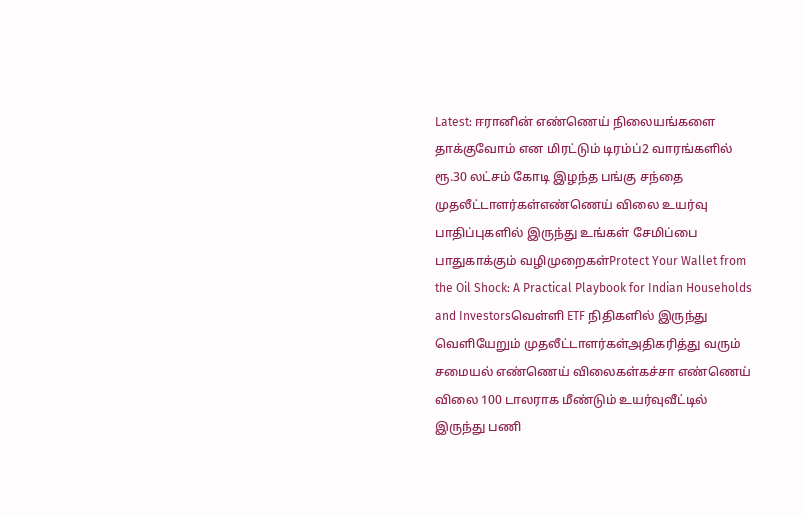Latest: ஈரானின் எண்ணெய் நிலையங்களை தாக்குவோம் என மிரட்டும் டிரம்ப்2 வாரங்களில் ரூ.30 லட்சம் கோடி இழந்த பங்கு சந்தை முதலீட்டாளர்கள்எண்ணெய் விலை உயர்வு பாதிப்புகளில் இருந்து உங்கள் சேமிப்பை பாதுகாக்கும் வழிமுறைகள்Protect Your Wallet from the Oil Shock: A Practical Playbook for Indian Households and Investorsவெள்ளி ETF நிதிகளில் இருந்து வெளியேறும் முதலீட்டாளர்கள்அதிகரித்து வரும் சமையல் எண்ணெய் விலைகள்கச்சா எண்ணெய் விலை 100 டாலராக மீண்டும் உயர்வுவீட்டில் இருந்து பணி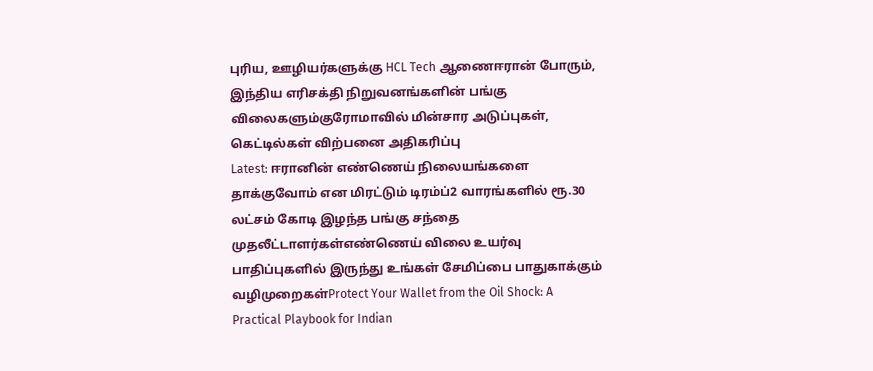புரிய, ஊழியர்களுக்கு HCL Tech ஆணைஈரான் போரும், இந்திய எரிசக்தி நிறுவனங்களின் பங்கு விலைகளும்குரோமாவில் மின்சார அடுப்புகள், கெட்டில்கள் விற்பனை அதிகரிப்பு
Latest: ஈரானின் எண்ணெய் நிலையங்களை தாக்குவோம் என மிரட்டும் டிரம்ப்2 வாரங்களில் ரூ.30 லட்சம் கோடி இழந்த பங்கு சந்தை முதலீட்டாளர்கள்எண்ணெய் விலை உயர்வு பாதிப்புகளில் இருந்து உங்கள் சேமிப்பை பாதுகாக்கும் வழிமுறைகள்Protect Your Wallet from the Oil Shock: A Practical Playbook for Indian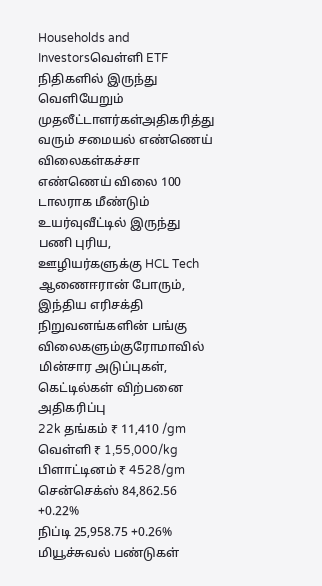Households and Investorsவெள்ளி ETF நிதிகளில் இருந்து வெளியேறும் முதலீட்டாளர்கள்அதிகரித்து வரும் சமையல் எண்ணெய் விலைகள்கச்சா எண்ணெய் விலை 100 டாலராக மீண்டும் உயர்வுவீட்டில் இருந்து பணி புரிய, ஊழியர்களுக்கு HCL Tech ஆணைஈரான் போரும், இந்திய எரிசக்தி நிறுவனங்களின் பங்கு விலைகளும்குரோமாவில் மின்சார அடுப்புகள், கெட்டில்கள் விற்பனை அதிகரிப்பு
22k தங்கம் ₹ 11,410 /gm
வெள்ளி ₹ 1,55,000/kg
பிளாட்டினம் ₹ 4528/gm
சென்செக்ஸ் 84,862.56 +0.22%
நிப்டி 25,958.75 +0.26%
மியூச்சுவல் பண்டுகள்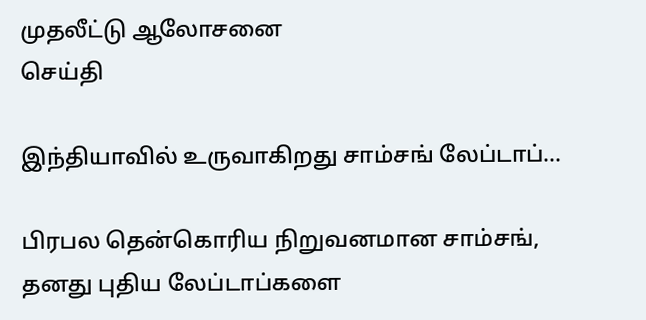முதலீட்டு ஆலோசனை
செய்தி

இந்தியாவில் உருவாகிறது சாம்சங் லேப்டாப்…

பிரபல தென்கொரிய நிறுவனமான சாம்சங், தனது புதிய லேப்டாப்களை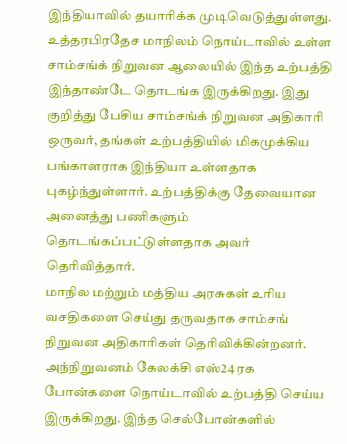இந்தியாவில் தயாரிக்க முடிவெடுத்துள்ளது.
உத்தரபிரதேச மாநிலம் நொய்டாவில் உள்ள சாம்சங்க் நிறுவன ஆலையில் இந்த உற்பத்தி இந்தாண்டே தொடங்க இருக்கிறது. இது குறித்து பேசிய சாம்சங்க் நிறுவன அதிகாரி ஒருவர், தங்கள் உற்பத்தியில் மிகமுக்கிய பங்காளராக இந்தியா உள்ளதாக புகழ்ந்துள்ளார். உற்பத்திக்கு தேவையான அனைத்து பணிகளும் தொடங்கப்பட்டுள்ளதாக அவர் தெரிவித்தார்.
மாநில மற்றும் மத்திய அரசுகள் உரிய வசதிகளை செய்து தருவதாக சாம்சங் நிறுவன அதிகாரிகள் தெரிவிக்கின்றனர்.
அந்நிறுவனம் கேலக்சி எஸ்24 ரக போன்களை நொய்டாவில் உற்பத்தி செய்ய இருக்கிறது. இந்த செல்போன்களில்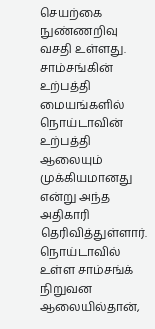செயற்கை நுண்ணறிவு வசதி உள்ளது. சாம்சங்கின் உற்பத்தி மையங்களில் நொய்டாவின் உற்பத்தி ஆலையும் முக்கியமானது என்று அந்த அதிகாரி தெரிவித்துள்ளார். நொய்டாவில் உள்ள சாம்சங்க் நிறுவன ஆலையில்தான்,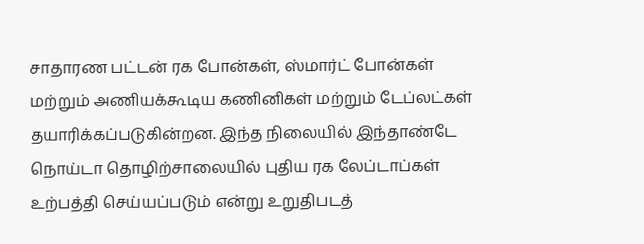சாதாரண பட்டன் ரக போன்கள், ஸ்மார்ட் போன்கள் மற்றும் அணியக்கூடிய கணினிகள் மற்றும் டேப்லட்கள் தயாரிக்கப்படுகின்றன. இந்த நிலையில் இந்தாண்டே நொய்டா தொழிற்சாலையில் புதிய ரக லேப்டாப்கள் உற்பத்தி செய்யப்படும் என்று உறுதிபடத்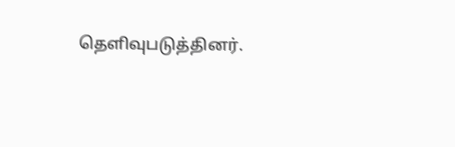தெளிவுபடுத்தினர்.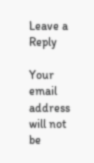Leave a Reply

Your email address will not be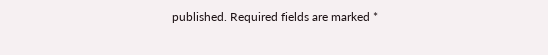published. Required fields are marked *